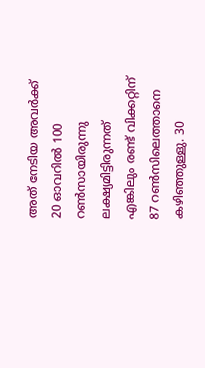അത് നേടിയ അവര്‍ക്ക്  20 ഓവറിൽ 100 റൺസായിരുന്നു ലക്ഷ്യമിട്ടിരുന്നത് എങ്കിലും രണ്ട് വിക്കറ്റിന് 87 റണ്‍സിലെത്താനെ കഴിഞ്ഞുള്ളു. 30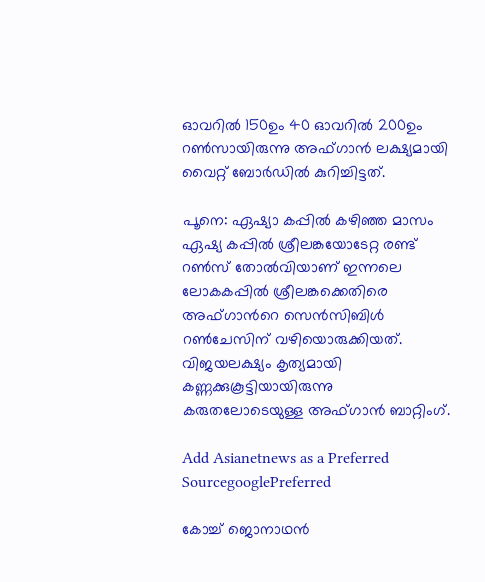ഓവറില്‍ 150ഉം 40 ഓവറില്‍ 200ഉം റണ്‍സായിരുന്നു അഫ്ഗാന്‍ ലക്ഷ്യമായി വൈറ്റ് ബോര്‍ഡില്‍ കുറിച്ചിട്ടത്.

പൂനെ: ഏഷ്യാ കപ്പില്‍ കഴിഞ്ഞ മാസം ഏഷ്യ കപ്പിൽ ശ്രീലങ്കയോടേറ്റ രണ്ട് റൺസ് തോൽവിയാണ് ഇന്നലെ ലോകകപ്പില്‍ ശ്രീലങ്കക്കെതിരെ അഫ്ഗാന്‍റെ സെൻസിബിൾ റൺചേസിന് വഴിയൊരുക്കിയത്. വിജയലക്ഷ്യം കൃത്യമായി കണ്ണക്കുകൂട്ടിയായിരുന്നു കരുതലോടെയുള്ള അഫ്ഗാൻ ബാറ്റിംഗ്.

Add Asianetnews as a Preferred SourcegooglePreferred

കോച്ച് ജൊനാഥന്‍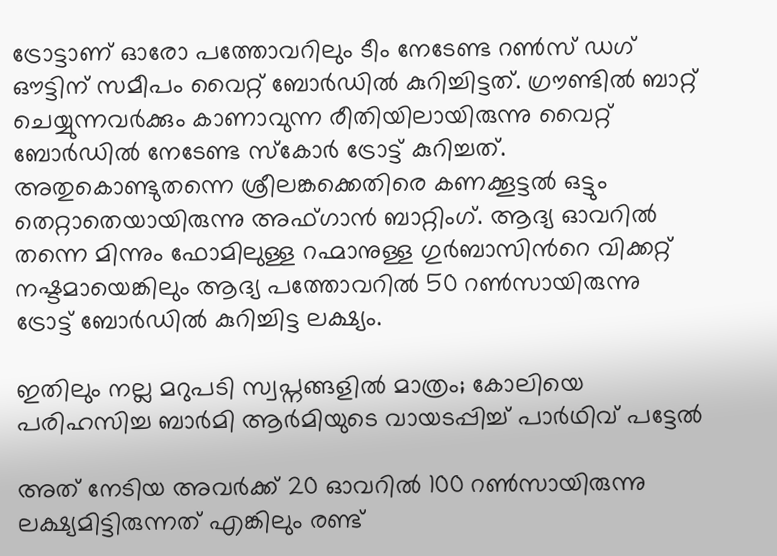ട്രോട്ടാണ് ഓരോ പത്തോവറിലും ടീം നേടേണ്ട റൺസ് ഡഗ് ഔട്ടിന് സമീപം വൈറ്റ് ബോര്‍ഡിൽ കുറിച്ചിട്ടത്. ഗ്രൗണ്ടില്‍ ബാറ്റ് ചെയ്യുന്നവര്‍ക്കും കാണാവുന്ന രീതിയിലായിരുന്നു വൈറ്റ് ബോര്‍ഡില്‍ നേടേണ്ട സ്കോര്‍ ട്രോട്ട് കുറിച്ചത്. അതുകൊണ്ടുതന്നെ ശ്രീലങ്കക്കെതിരെ കണക്കൂട്ടല്‍ ഒട്ടും തെറ്റാതെയായിരുന്നു അഫ്ഗാൻ ബാറ്റിംഗ്. ആദ്യ ഓവറില്‍ തന്നെ മിന്നും ഫോമിലുള്ള റഹ്മാനുള്ള ഗുര്‍ബാസിന്‍റെ വിക്കറ്റ് നഷ്ടമായെങ്കിലും ആദ്യ പത്തോവറിൽ 50 റൺസായിരുന്നു ട്രോട്ട് ബോര്‍ഡില്‍ കുറിച്ചിട്ട ലക്ഷ്യം.

ഇതിലും നല്ല മറുപടി സ്വപ്നങ്ങളിൽ മാത്രം; കോലിയെ പരിഹസിച്ച ബാർമി ആർമിയുടെ വായടപ്പിച്ച് പാര്‍ഥിവ് പട്ടേൽ

അത് നേടിയ അവര്‍ക്ക് 20 ഓവറിൽ 100 റൺസായിരുന്നു ലക്ഷ്യമിട്ടിരുന്നത് എങ്കിലും രണ്ട്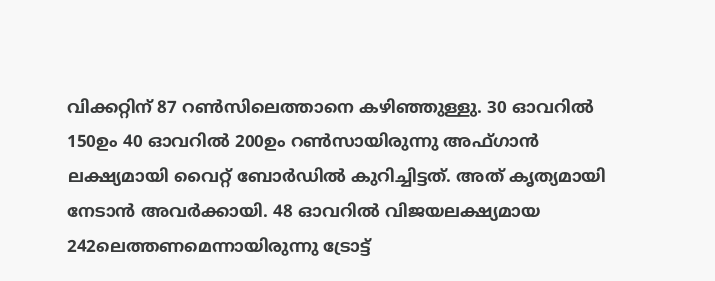വിക്കറ്റിന് 87 റണ്‍സിലെത്താനെ കഴിഞ്ഞുള്ളു. 30 ഓവറില്‍ 150ഉം 40 ഓവറില്‍ 200ഉം റണ്‍സായിരുന്നു അഫ്ഗാന്‍ ലക്ഷ്യമായി വൈറ്റ് ബോര്‍ഡില്‍ കുറിച്ചിട്ടത്. അത് കൃത്യമായി നേടാന്‍ അവര്‍ക്കായി. 48 ഓവറിൽ വിജയലക്ഷ്യമായ 242ലെത്തണമെന്നായിരുന്നു ട്രോട്ട്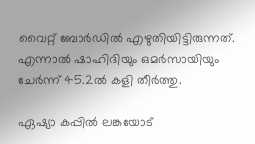വൈറ്റ് ബോര്‍ഡില്‍ എഴുതിയിട്ടിരുന്നത്. എന്നാല്‍ ഷാഹിദിയും ഒമര്‍സായിയും ചേര്‍ന്ന് 45.2ൽ കളി തീര്‍ത്തു.

ഏഷ്യാ കപ്പിൽ ലങ്കയോട്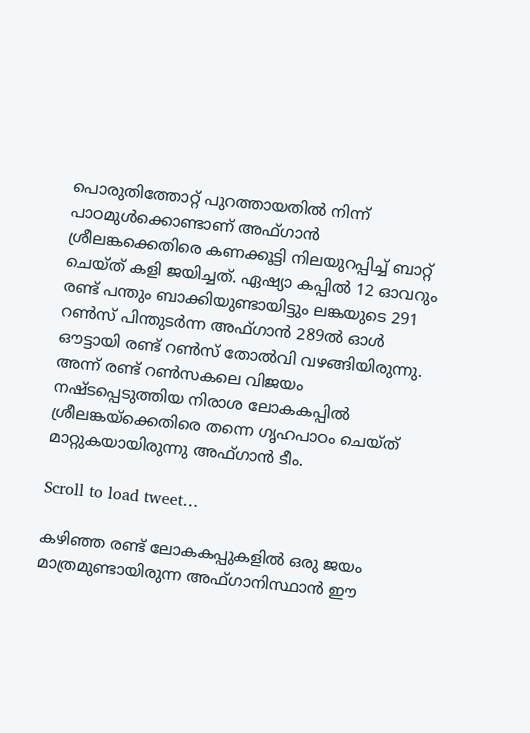പൊരുതിത്തോറ്റ് പുറത്തായതില്‍ നിന്ന് പാഠമുള്‍ക്കൊണ്ടാണ് അഫ്ഗാന്‍ ശ്രീലങ്കക്കെതിരെ കണക്കൂട്ടി നിലയുറപ്പിച്ച് ബാറ്റ് ചെയ്ത് കളി ജയിച്ചത്. ഏഷ്യാ കപ്പില്‍ 12 ഓവറും രണ്ട് പന്തും ബാക്കിയുണ്ടായിട്ടും ലങ്കയുടെ 291 റൺസ് പിന്തുടര്‍ന്ന അഫ്ഗാൻ 289ൽ ഓള്‍ ഔട്ടായി രണ്ട് റണ്‍സ് തോല്‍വി വഴങ്ങിയിരുന്നു. അന്ന് രണ്ട് റൺസകലെ വിജയം നഷ്ടപ്പെടുത്തിയ നിരാശ ലോകകപ്പിൽ ശ്രീലങ്കയ്ക്കെതിരെ തന്നെ ഗൃഹപാഠം ചെയ്ത് മാറ്റുകയായിരുന്നു അഫ്ഗാൻ ടീം.

Scroll to load tweet…

കഴിഞ്ഞ രണ്ട് ലോകകപ്പുകളിൽ ഒരു ജയം മാത്രമുണ്ടായിരുന്ന അഫ്ഗാനിസ്ഥാൻ ഈ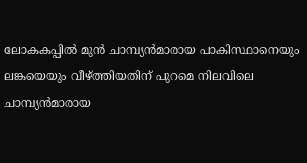ലോകകപ്പിൽ മുന്‍ ചാമ്പ്യന്‍മാരായ പാകിസ്ഥാനെയും ലങ്കയെയും വീഴ്ത്തിയതിന് പുറമെ നിലവിലെ ചാമ്പ്യന്‍മാരായ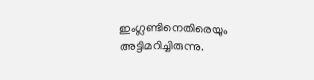ഇംഗ്ലണ്ടിനെതിരെയും അട്ടിമറിച്ചിരുന്നു.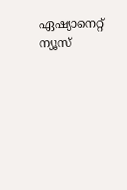ഏഷ്യാനെറ്റ് ന്യൂസ്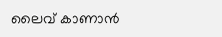ലൈവ് കാണാന്‍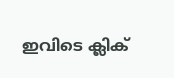ഇവിടെ ക്ലിക്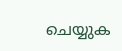ചെയ്യുക